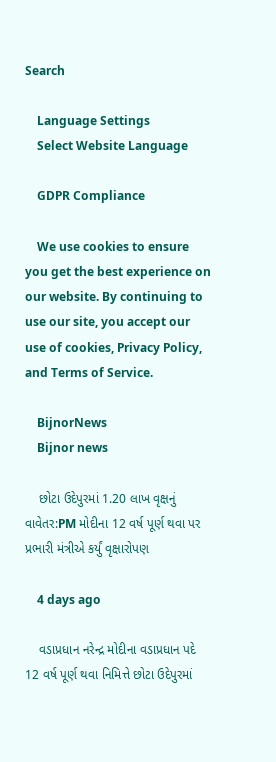Search

    Language Settings
    Select Website Language

    GDPR Compliance

    We use cookies to ensure you get the best experience on our website. By continuing to use our site, you accept our use of cookies, Privacy Policy, and Terms of Service.

    BijnorNews
    Bijnor news

    છોટા ઉદેપુરમાં 1.20 લાખ વૃક્ષનું વાવેતર:PM મોદીના 12 વર્ષ પૂર્ણ થવા પર પ્રભારી મંત્રીએ કર્યું વૃક્ષારોપણ

    4 days ago

    વડાપ્રધાન નરેન્દ્ર મોદીના વડાપ્રધાન પદે 12 વર્ષ પૂર્ણ થવા નિમિત્તે છોટા ઉદેપુરમાં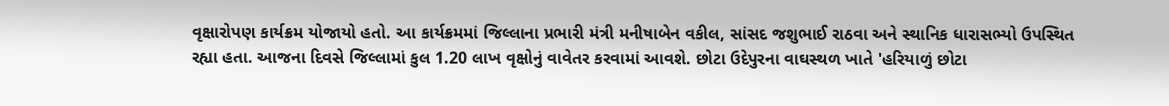વૃક્ષારોપણ કાર્યક્રમ યોજાયો હતો. આ કાર્યક્રમમાં જિલ્લાના પ્રભારી મંત્રી મનીષાબેન વકીલ, સાંસદ જશુભાઈ રાઠવા અને સ્થાનિક ધારાસભ્યો ઉપસ્થિત રહ્યા હતા. આજના દિવસે જિલ્લામાં કુલ 1.20 લાખ વૃક્ષોનું વાવેતર કરવામાં આવશે. છોટા ઉદેપુરના વાઘસ્થળ ખાતે 'હરિયાળું છોટા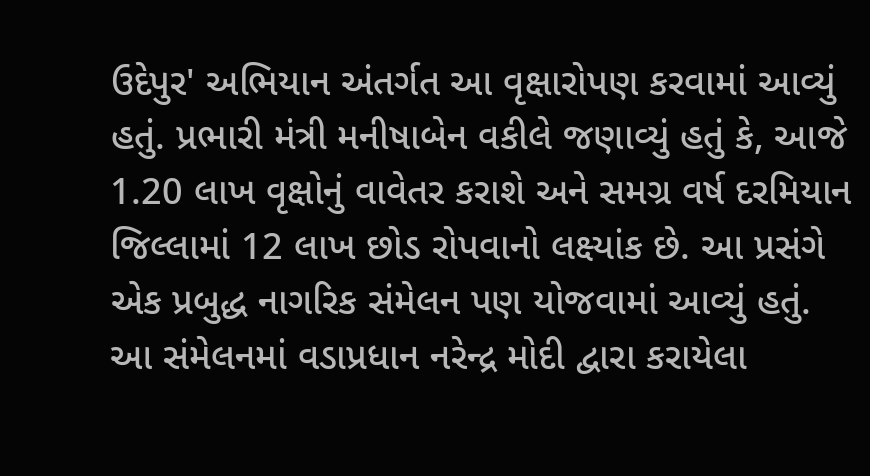ઉદેપુર' અભિયાન અંતર્ગત આ વૃક્ષારોપણ કરવામાં આવ્યું હતું. પ્રભારી મંત્રી મનીષાબેન વકીલે જણાવ્યું હતું કે, આજે 1.20 લાખ વૃક્ષોનું વાવેતર કરાશે અને સમગ્ર વર્ષ દરમિયાન જિલ્લામાં 12 લાખ છોડ રોપવાનો લક્ષ્યાંક છે. આ પ્રસંગે એક પ્રબુદ્ધ નાગરિક સંમેલન પણ યોજવામાં આવ્યું હતું. આ સંમેલનમાં વડાપ્રધાન નરેન્દ્ર મોદી દ્વારા કરાયેલા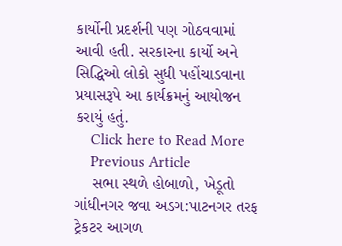કાર્યોની પ્રદર્શની પણ ગોઠવવામાં આવી હતી. સરકારના કાર્યો અને સિદ્ધિઓ લોકો સુધી પહોંચાડવાના પ્રયાસરૂપે આ કાર્યક્રમનું આયોજન કરાયું હતું.
    Click here to Read More
    Previous Article
    સભા સ્થળે હોબાળો, ખેડૂતો ગાંધીનગર જવા અડગ:પાટનગર તરફ ટ્રેકટર આગળ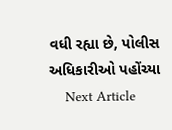વધી રહ્યા છે, પોલીસ અધિકારીઓ પહોંચ્યા
    Next Article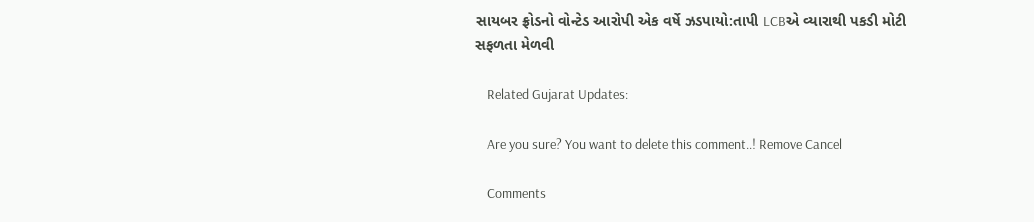સાયબર ફ્રોડનો વોન્ટેડ આરોપી એક વર્ષે ઝડપાયો:તાપી LCBએ વ્યારાથી પકડી મોટી સફળતા મેળવી

    Related Gujarat Updates:

    Are you sure? You want to delete this comment..! Remove Cancel

    Comments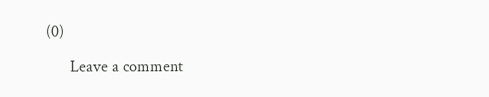(0)

      Leave a comment